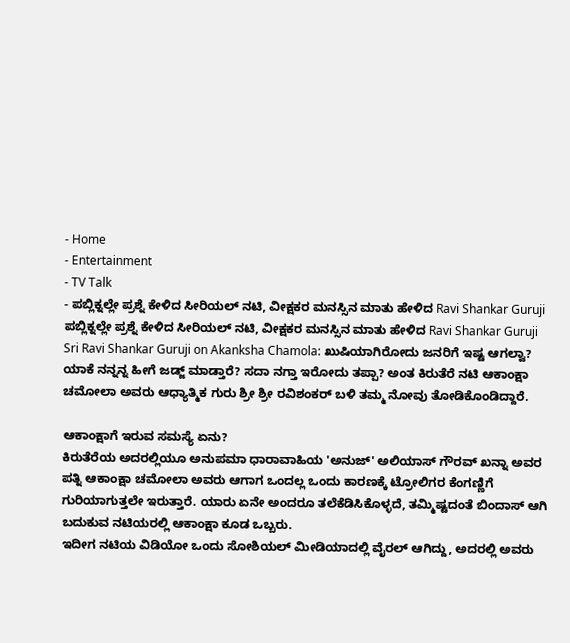- Home
- Entertainment
- TV Talk
- ಪಬ್ಲಿಕ್ನಲ್ಲೇ ಪ್ರಶ್ನೆ ಕೇಳಿದ ಸೀರಿಯಲ್ ನಟಿ, ವೀಕ್ಷಕರ ಮನಸ್ಸಿನ ಮಾತು ಹೇಳಿದ Ravi Shankar Guruji
ಪಬ್ಲಿಕ್ನಲ್ಲೇ ಪ್ರಶ್ನೆ ಕೇಳಿದ ಸೀರಿಯಲ್ ನಟಿ, ವೀಕ್ಷಕರ ಮನಸ್ಸಿನ ಮಾತು ಹೇಳಿದ Ravi Shankar Guruji
Sri Ravi Shankar Guruji on Akanksha Chamola: ಖುಷಿಯಾಗಿರೋದು ಜನರಿಗೆ ಇಷ್ಟ ಆಗಲ್ವಾ? ಯಾಕೆ ನನ್ನನ್ನ ಹೀಗೆ ಜಡ್ಜ್ ಮಾಡ್ತಾರೆ? ಸದಾ ನಗ್ತಾ ಇರೋದು ತಪ್ಪಾ? ಅಂತ ಕಿರುತೆರೆ ನಟಿ ಆಕಾಂಕ್ಷಾ ಚಮೋಲಾ ಅವರು ಆಧ್ಯಾತ್ಮಿಕ ಗುರು ಶ್ರೀ ಶ್ರೀ ರವಿಶಂಕರ್ ಬಳಿ ತಮ್ಮ ನೋವು ತೋಡಿಕೊಂಡಿದ್ದಾರೆ.

ಆಕಾಂಕ್ಷಾಗೆ ಇರುವ ಸಮಸ್ಯೆ ಏನು?
ಕಿರುತೆರೆಯ ಅದರಲ್ಲಿಯೂ ಅನುಪಮಾ ಧಾರಾವಾಹಿಯ 'ಅನುಜ್' ಅಲಿಯಾಸ್ ಗೌರವ್ ಖನ್ನಾ ಅವರ ಪತ್ನಿ ಆಕಾಂಕ್ಷಾ ಚಮೋಲಾ ಅವರು ಆಗಾಗ ಒಂದಲ್ಲ ಒಂದು ಕಾರಣಕ್ಕೆ ಟ್ರೋಲಿಗರ ಕೆಂಗಣ್ಣಿಗೆ ಗುರಿಯಾಗುತ್ತಲೇ ಇರುತ್ತಾರೆ. ಯಾರು ಏನೇ ಅಂದರೂ ತಲೆಕೆಡಿಸಿಕೊಳ್ಳದೆ, ತಮ್ಮಿಷ್ಟದಂತೆ ಬಿಂದಾಸ್ ಆಗಿ ಬದುಕುವ ನಟಿಯರಲ್ಲಿ ಆಕಾಂಕ್ಷಾ ಕೂಡ ಒಬ್ಬರು.
ಇದೀಗ ನಟಿಯ ವಿಡಿಯೋ ಒಂದು ಸೋಶಿಯಲ್ ಮೀಡಿಯಾದಲ್ಲಿ ವೈರಲ್ ಆಗಿದ್ದು, ಅದರಲ್ಲಿ ಅವರು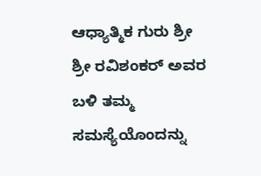ಆಧ್ಯಾತ್ಮಿಕ ಗುರು ಶ್ರೀ ಶ್ರೀ ರವಿಶಂಕರ್ ಅವರ ಬಳಿ ತಮ್ಮ ಸಮಸ್ಯೆಯೊಂದನ್ನು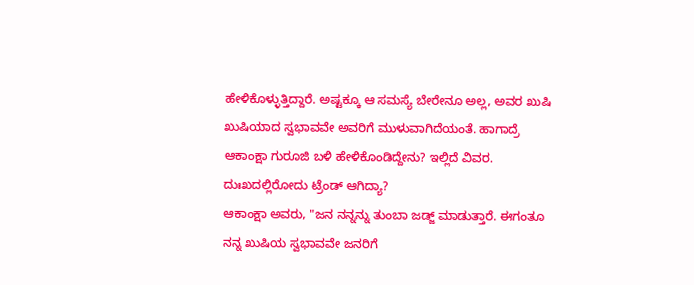ಹೇಳಿಕೊಳ್ಳುತ್ತಿದ್ದಾರೆ. ಅಷ್ಟಕ್ಕೂ ಆ ಸಮಸ್ಯೆ ಬೇರೇನೂ ಅಲ್ಲ, ಅವರ ಖುಷಿ ಖುಷಿಯಾದ ಸ್ವಭಾವವೇ ಅವರಿಗೆ ಮುಳುವಾಗಿದೆಯಂತೆ. ಹಾಗಾದ್ರೆ ಆಕಾಂಕ್ಷಾ ಗುರೂಜಿ ಬಳಿ ಹೇಳಿಕೊಂಡಿದ್ದೇನು? ಇಲ್ಲಿದೆ ವಿವರ.
ದುಃಖದಲ್ಲಿರೋದು ಟ್ರೆಂಡ್ ಆಗಿದ್ಯಾ?
ಆಕಾಂಕ್ಷಾ ಅವರು, "ಜನ ನನ್ನನ್ನು ತುಂಬಾ ಜಡ್ಜ್ ಮಾಡುತ್ತಾರೆ. ಈಗಂತೂ ನನ್ನ ಖುಷಿಯ ಸ್ವಭಾವವೇ ಜನರಿಗೆ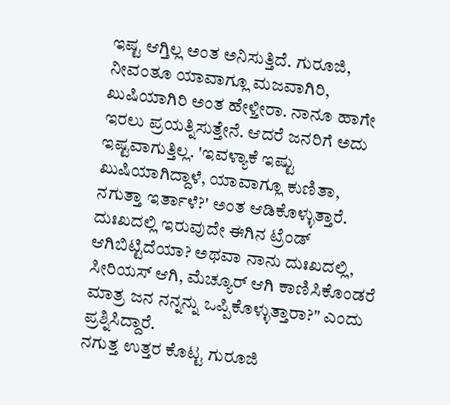ಇಷ್ಟ ಆಗ್ತಿಲ್ಲ ಅಂತ ಅನಿಸುತ್ತಿದೆ. ಗುರೂಜಿ, ನೀವಂತೂ ಯಾವಾಗ್ಲೂ ಮಜವಾಗಿರಿ, ಖುಷಿಯಾಗಿರಿ ಅಂತ ಹೇಳ್ತೀರಾ. ನಾನೂ ಹಾಗೇ ಇರಲು ಪ್ರಯತ್ನಿಸುತ್ತೇನೆ. ಆದರೆ ಜನರಿಗೆ ಅದು ಇಷ್ಟವಾಗುತ್ತಿಲ್ಲ. 'ಇವಳ್ಯಾಕೆ ಇಷ್ಟು ಖುಷಿಯಾಗಿದ್ದಾಳೆ, ಯಾವಾಗ್ಲೂ ಕುಣಿತಾ, ನಗುತ್ತಾ ಇರ್ತಾಳೆ?' ಅಂತ ಆಡಿಕೊಳ್ಳುತ್ತಾರೆ.
ದುಃಖದಲ್ಲಿ ಇರುವುದೇ ಈಗಿನ ಟ್ರೆಂಡ್ ಆಗಿಬಿಟ್ಟಿದೆಯಾ? ಅಥವಾ ನಾನು ದುಃಖದಲ್ಲಿ, ಸೀರಿಯಸ್ ಆಗಿ, ಮೆಚ್ಯೂರ್ ಆಗಿ ಕಾಣಿಸಿಕೊಂಡರೆ ಮಾತ್ರ ಜನ ನನ್ನನ್ನು ಒಪ್ಪಿಕೊಳ್ಳುತ್ತಾರಾ?" ಎಂದು ಪ್ರಶ್ನಿಸಿದ್ದಾರೆ.
ನಗುತ್ತ ಉತ್ತರ ಕೊಟ್ಟ ಗುರೂಜಿ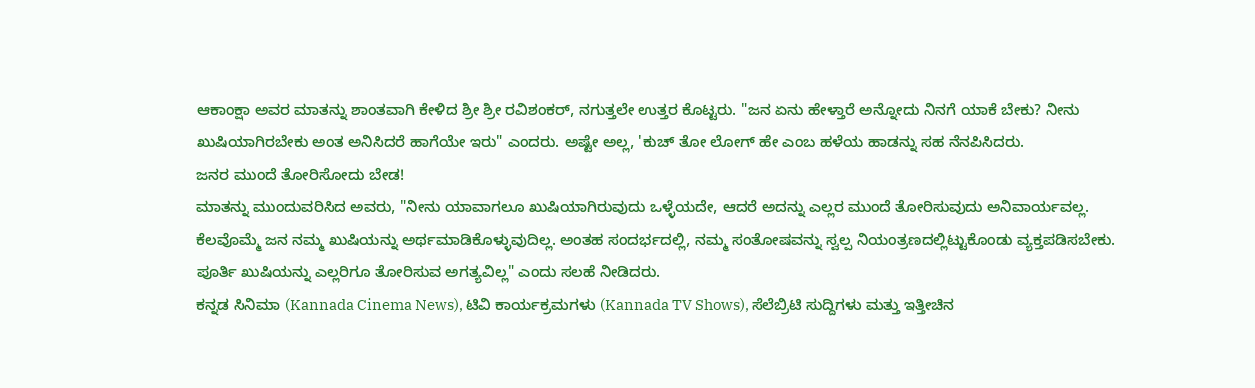ಆಕಾಂಕ್ಷಾ ಅವರ ಮಾತನ್ನು ಶಾಂತವಾಗಿ ಕೇಳಿದ ಶ್ರೀ ಶ್ರೀ ರವಿಶಂಕರ್, ನಗುತ್ತಲೇ ಉತ್ತರ ಕೊಟ್ಟರು. "ಜನ ಏನು ಹೇಳ್ತಾರೆ ಅನ್ನೋದು ನಿನಗೆ ಯಾಕೆ ಬೇಕು? ನೀನು ಖುಷಿಯಾಗಿರಬೇಕು ಅಂತ ಅನಿಸಿದರೆ ಹಾಗೆಯೇ ಇರು" ಎಂದರು. ಅಷ್ಟೇ ಅಲ್ಲ, 'ಕುಚ್ ತೋ ಲೋಗ್ ಹೇ ಎಂಬ ಹಳೆಯ ಹಾಡನ್ನು ಸಹ ನೆನಪಿಸಿದರು.
ಜನರ ಮುಂದೆ ತೋರಿಸೋದು ಬೇಡ!
ಮಾತನ್ನು ಮುಂದುವರಿಸಿದ ಅವರು, "ನೀನು ಯಾವಾಗಲೂ ಖುಷಿಯಾಗಿರುವುದು ಒಳ್ಳೆಯದೇ, ಆದರೆ ಅದನ್ನು ಎಲ್ಲರ ಮುಂದೆ ತೋರಿಸುವುದು ಅನಿವಾರ್ಯವಲ್ಲ. ಕೆಲವೊಮ್ಮೆ ಜನ ನಮ್ಮ ಖುಷಿಯನ್ನು ಅರ್ಥಮಾಡಿಕೊಳ್ಳುವುದಿಲ್ಲ. ಅಂತಹ ಸಂದರ್ಭದಲ್ಲಿ, ನಮ್ಮ ಸಂತೋಷವನ್ನು ಸ್ವಲ್ಪ ನಿಯಂತ್ರಣದಲ್ಲಿಟ್ಟುಕೊಂಡು ವ್ಯಕ್ತಪಡಿಸಬೇಕು. ಪೂರ್ತಿ ಖುಷಿಯನ್ನು ಎಲ್ಲರಿಗೂ ತೋರಿಸುವ ಅಗತ್ಯವಿಲ್ಲ" ಎಂದು ಸಲಹೆ ನೀಡಿದರು.
ಕನ್ನಡ ಸಿನಿಮಾ (Kannada Cinema News), ಟಿವಿ ಕಾರ್ಯಕ್ರಮಗಳು (Kannada TV Shows), ಸೆಲೆಬ್ರಿಟಿ ಸುದ್ದಿಗಳು ಮತ್ತು ಇತ್ತೀಚಿನ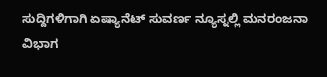ಸುದ್ದಿಗಳಿಗಾಗಿ ಏಷ್ಯಾನೆಟ್ ಸುವರ್ಣ ನ್ಯೂಸ್ನಲ್ಲಿ ಮನರಂಜನಾ ವಿಭಾಗ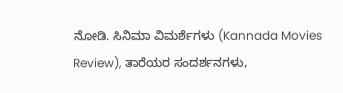ನೋಡಿ. ಸಿನಿಮಾ ವಿಮರ್ಶೆಗಳು (Kannada Movies Review), ತಾರೆಯರ ಸಂದರ್ಶನಗಳು,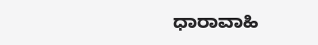ಧಾರಾವಾಹಿ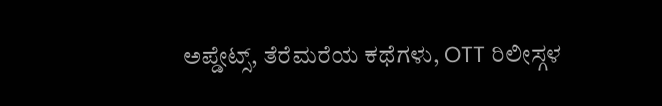ಅಪ್ಡೇಟ್ಸ್, ತೆರೆಮರೆಯ ಕಥೆಗಳು, OTT ರಿಲೀಸ್ಗಳ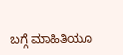ಬಗ್ಗೆ ಮಾಹಿತಿಯೂ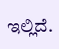ಇಲ್ಲಿದೆ.